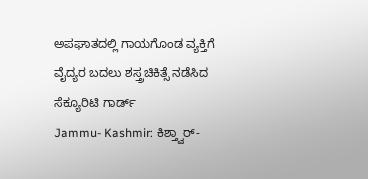ಅಪಘಾತದಲ್ಲಿ ಗಾಯಗೊಂಡ ವ್ಯಕ್ತಿಗೆ ವೈದ್ಯರ ಬದಲು ಶಸ್ತ್ರಚಿಕಿತ್ಸೆ ನಡೆಸಿದ ಸೆಕ್ಯೂರಿಟಿ ಗಾರ್ಡ್
Jammu- Kashmir: ಕಿಶ್ತ್ವಾರ್-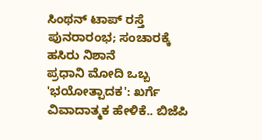ಸಿಂಥನ್ ಟಾಪ್ ರಸ್ತೆ ಪುನರಾರಂಭ; ಸಂಚಾರಕ್ಕೆ ಹಸಿರು ನಿಶಾನೆ
ಪ್ರಧಾನಿ ಮೋದಿ ಒಬ್ಬ 'ಭಯೋತ್ಪಾದಕ': ಖರ್ಗೆ ವಿವಾದಾತ್ಮಕ ಹೇಳಿಕೆ.. ಬಿಜೆಪಿ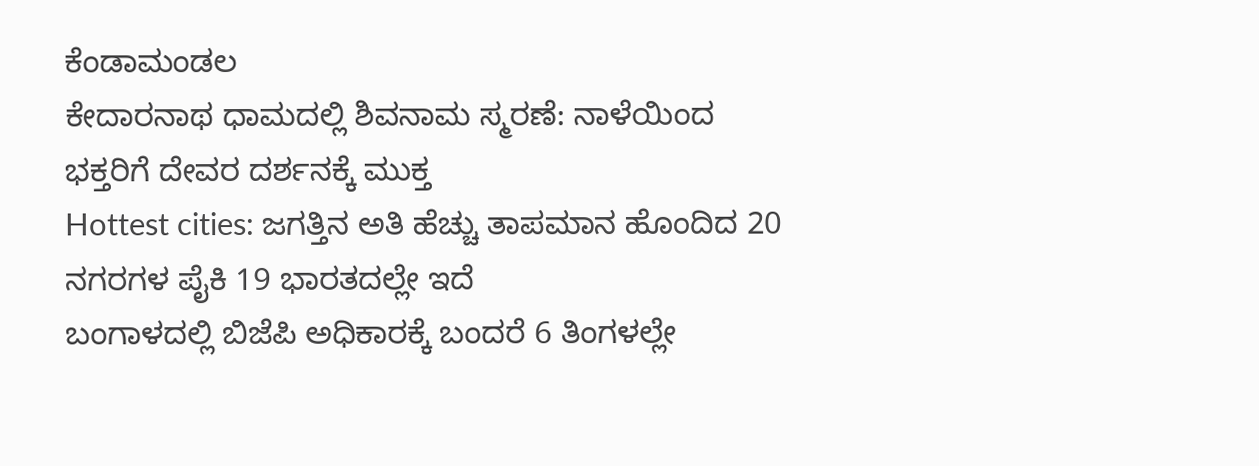ಕೆಂಡಾಮಂಡಲ
ಕೇದಾರನಾಥ ಧಾಮದಲ್ಲಿ ಶಿವನಾಮ ಸ್ಮರಣೆ: ನಾಳೆಯಿಂದ ಭಕ್ತರಿಗೆ ದೇವರ ದರ್ಶನಕ್ಕೆ ಮುಕ್ತ
Hottest cities: ಜಗತ್ತಿನ ಅತಿ ಹೆಚ್ಚು ತಾಪಮಾನ ಹೊಂದಿದ 20 ನಗರಗಳ ಪೈಕಿ 19 ಭಾರತದಲ್ಲೇ ಇದೆ
ಬಂಗಾಳದಲ್ಲಿ ಬಿಜೆಪಿ ಅಧಿಕಾರಕ್ಕೆ ಬಂದರೆ 6 ತಿಂಗಳಲ್ಲೇ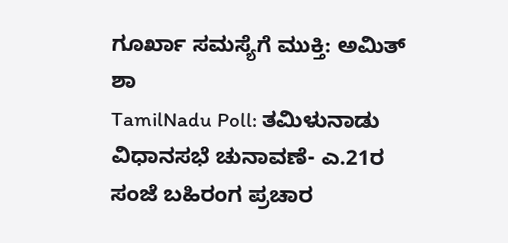ಗೂರ್ಖಾ ಸಮಸ್ಯೆಗೆ ಮುಕ್ತಿ: ಅಮಿತ್ ಶಾ
TamilNadu Poll: ತಮಿಳುನಾಡು ವಿಧಾನಸಭೆ ಚುನಾವಣೆ- ಎ.21ರ ಸಂಜೆ ಬಹಿರಂಗ ಪ್ರಚಾರ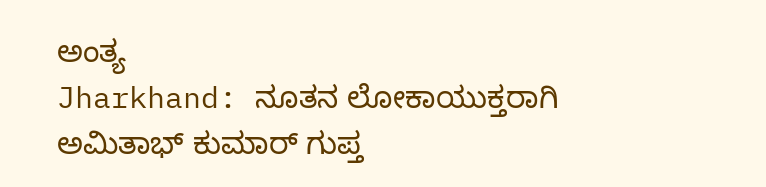ಅಂತ್ಯ
Jharkhand: ನೂತನ ಲೋಕಾಯುಕ್ತರಾಗಿ ಅಮಿತಾಭ್ ಕುಮಾರ್ ಗುಪ್ತ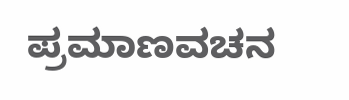ಪ್ರಮಾಣವಚನ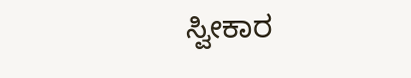ಸ್ವೀಕಾರ